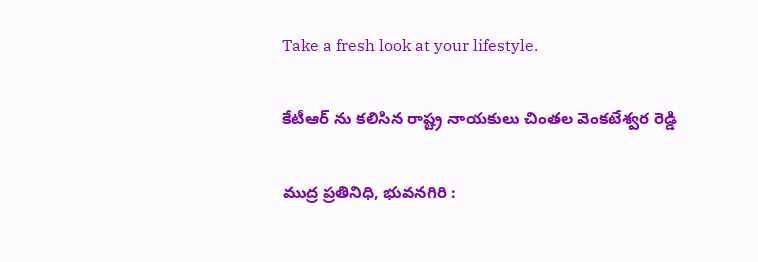Take a fresh look at your lifestyle.

కేటీఆర్ ను కలిసిన రాష్ట్ర నాయకులు చింతల వెంకటేశ్వర రెడ్డి

ముద్ర ప్రతినిధి, భువనగిరి :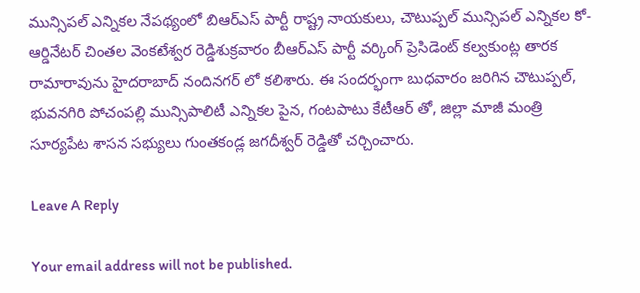మున్సిపల్ ఎన్నికల నేపథ్యంలో బిఆర్ఎస్ పార్టీ రాష్ట్ర నాయకులు, చౌటుప్పల్ మున్సిపల్ ఎన్నికల కో-ఆర్డినేటర్ చింతల వెంకటేశ్వర రెడ్డిశుక్రవారం బీఆర్ఎస్ పార్టీ వర్కింగ్ ప్రెసిడెంట్ కల్వకుంట్ల తారక రామారావును హైదరాబాద్ నందినగర్ లో కలిశారు. ఈ సందర్భంగా బుధవారం జరిగిన చౌటుప్పల్, భువనగిరి పోచంపల్లి మున్సిపాలిటీ ఎన్నికల పైన, గంటపాటు కేటీఆర్ తో, జిల్లా మాజీ మంత్రి సూర్యపేట శాసన సభ్యులు గుంతకండ్ల జగదీశ్వర్ రెడ్డితో చర్చించారు.

Leave A Reply

Your email address will not be published.